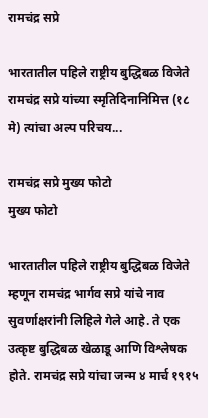रामचंद्र सप्रे

भारतातील पहिले राष्ट्रीय बुद्धिबळ विजेते रामचंद्र सप्रे यांच्या स्मृतिदिनानिमित्त (१८ मे) त्यांचा अल्प परिचय...

रामचंद्र सप्रे मुख्य फोटो
मुख्य फोटो

भारतातील पहिले राष्ट्रीय बुद्धिबळ विजेते म्हणून रामचंद्र भार्गव सप्रे यांचे नाव सुवर्णाक्षरांनी लिहिले गेले आहे. ते एक उत्कृष्ट बुद्धिबळ खेळाडू आणि विश्लेषक होते. रामचंद्र सप्रे यांचा जन्म ४ मार्च १९१५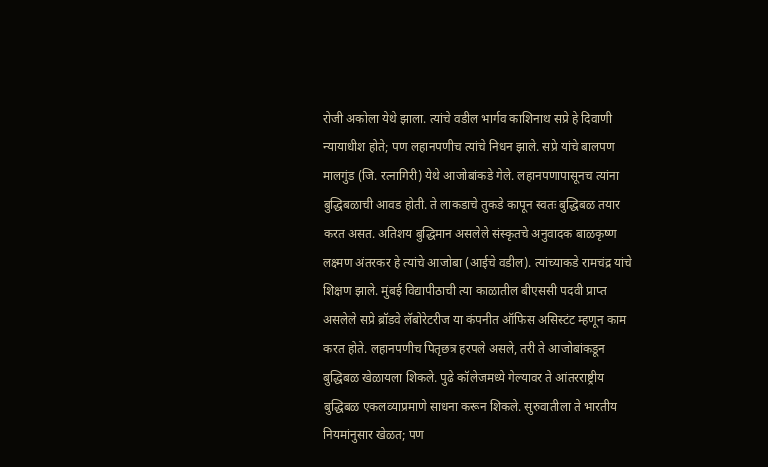रोजी अकोला येथे झाला. त्यांचे वडील भार्गव काशिनाथ सप्रे हे दिवाणी न्यायाधीश होते; पण लहानपणीच त्यांचे निधन झाले. सप्रे यांचे बालपण मालगुंड (जि. रत्नागिरी) येथे आजोबांकडे गेले. लहानपणापासूनच त्यांना बुद्धिबळाची आवड होती. ते लाकडाचे तुकडे कापून स्वतः बुद्धिबळ तयार करत असत. अतिशय बुद्धिमान असलेले संस्कृतचे अनुवादक बाळकृष्ण लक्ष्मण अंतरकर हे त्यांचे आजोबा (आईचे वडील). त्यांच्याकडे रामचंद्र यांचे शिक्षण झाले. मुंबई विद्यापीठाची त्या काळातील बीएससी पदवी प्राप्त असलेले सप्रे ब्रॉडवे लॅबोरेटरीज या कंपनीत ऑफिस असिस्टंट म्हणून काम करत होते. लहानपणीच पितृछत्र हरपले असले, तरी ते आजोबांकडून बुद्धिबळ खेळायला शिकले. पुढे कॉलेजमध्ये गेल्यावर ते आंतरराष्ट्रीय बुद्धिबळ एकलव्याप्रमाणे साधना करून शिकले. सुरुवातीला ते भारतीय नियमांनुसार खेळत; पण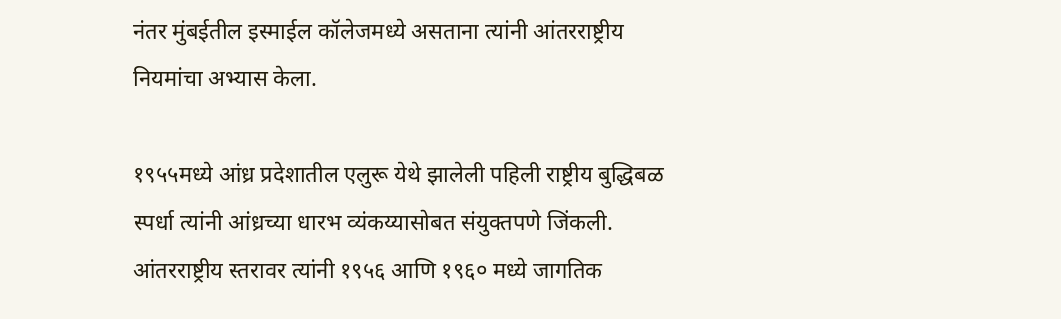नंतर मुंबईतील इस्माईल कॉलेजमध्ये असताना त्यांनी आंतरराष्ट्रीय नियमांचा अभ्यास केला.

१९५५मध्ये आंध्र प्रदेशातील एलुरू येथे झालेली पहिली राष्ट्रीय बुद्धिबळ स्पर्धा त्यांनी आंध्रच्या धारभ व्यंकय्यासोबत संयुक्तपणे जिंकली. आंतरराष्ट्रीय स्तरावर त्यांनी १९५६ आणि १९६० मध्ये जागतिक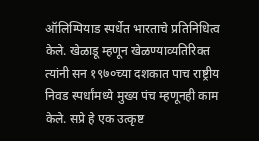ऑलिम्पियाड स्पर्धेत भारताचे प्रतिनिधित्व केले. खेळाडू म्हणून खेळण्याव्यतिरिक्त त्यांनी सन १९७०च्या दशकात पाच राष्ट्रीय निवड स्पर्धांमध्ये मुख्य पंच म्हणूनही काम केले. सप्रे हे एक उत्कृष्ट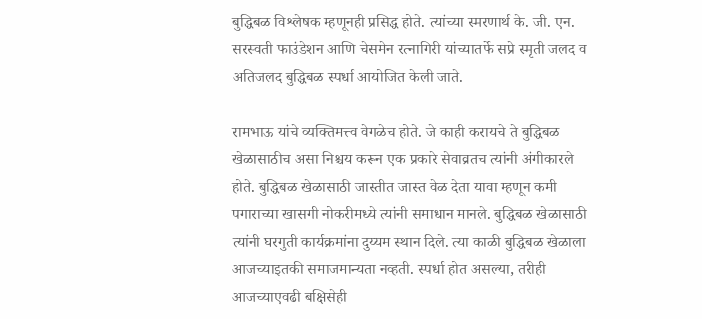बुद्धिबळ विश्लेषक म्हणूनही प्रसिद्ध होते. त्यांच्या स्मरणार्थ के. जी. एन. सरस्वती फाउंडेशन आणि चेसमेन रत्नागिरी यांच्यातर्फे सप्रे स्मृती जलद व अतिजलद बुद्धिबळ स्पर्धा आयोजित केली जाते.

रामभाऊ यांचे व्यक्तिमत्त्व वेगळेच होते. जे काही करायचे ते बुद्धिबळ खेळासाठीच असा निश्चय करून एक प्रकारे सेवाव्रतच त्यांनी अंगीकारले होते. बुद्धिबळ खेळासाठी जास्तीत जास्त वेळ देता यावा म्हणून कमी पगाराच्या खासगी नोकरीमध्ये त्यांनी समाधान मानले. बुद्धिबळ खेळासाठी त्यांनी घरगुती कार्यक्रमांना दुय्यम स्थान दिले. त्या काळी बुद्धिबळ खेळाला आजच्याइतकी समाजमान्यता नव्हती. स्पर्धा होत असल्या, तरीही आजच्याएवढी बक्षिसेही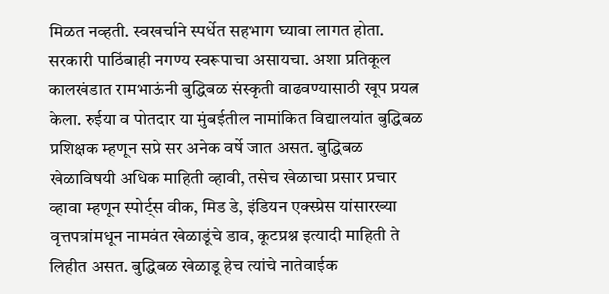मिळत नव्हती. स्वखर्चाने स्पर्धेत सहभाग घ्यावा लागत होता. सरकारी पाठिंबाही नगण्य स्वरूपाचा असायचा. अशा प्रतिकूल कालखंडात रामभाऊंनी बुद्धिबळ संस्कृती वाढवण्यासाठी खूप प्रयत्न केला. रुईया व पोतदार या मुंबईतील नामांकित विद्यालयांत बुद्धिबळ प्रशिक्षक म्हणून सप्रे सर अनेक वर्षे जात असत. बुद्धिबळ खेळाविषयी अधिक माहिती व्हावी, तसेच खेळाचा प्रसार प्रचार व्हावा म्हणून स्पोर्ट्स वीक, मिड डे, इंडियन एक्स्प्रेस यांसारख्या वृत्तपत्रांमधून नामवंत खेळाडूंचे डाव, कूटप्रश्न इत्यादी माहिती ते लिहीत असत. बुद्धिबळ खेळाडू हेच त्यांचे नातेवाईक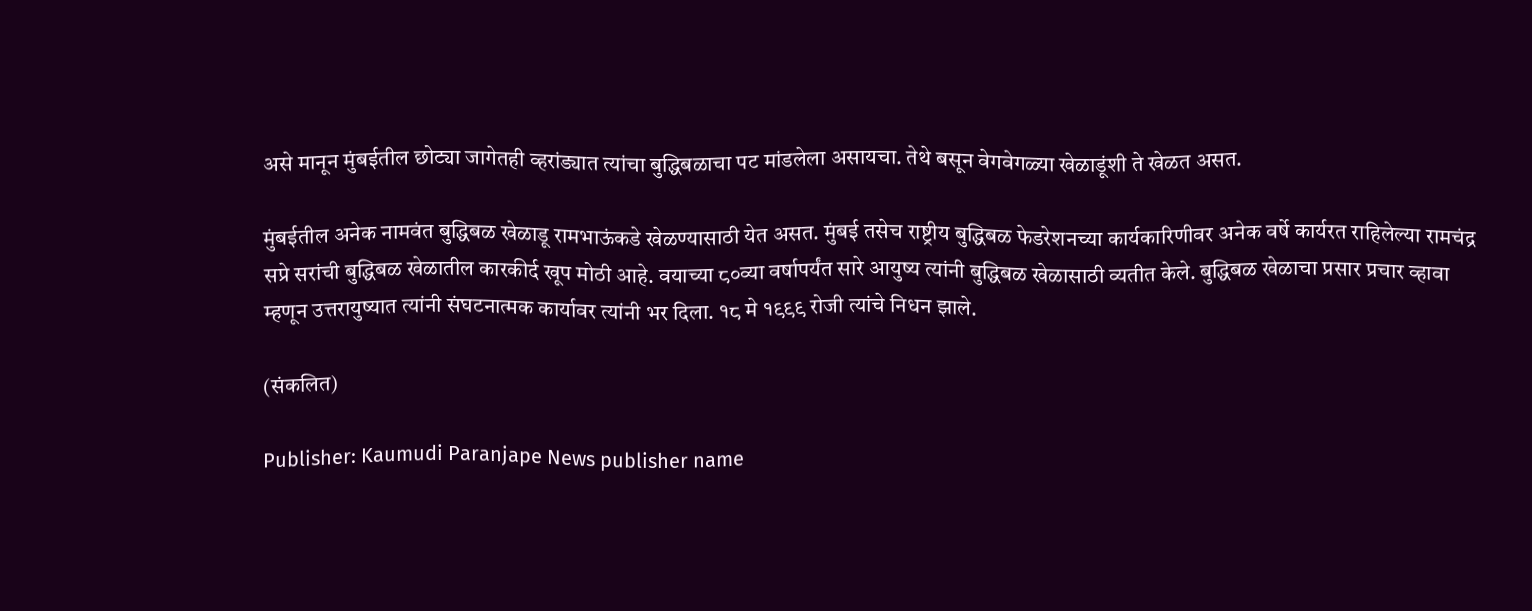असे मानून मुंबईतील छोट्या जागेतही व्हरांड्यात त्यांचा बुद्धिबळाचा पट मांडलेला असायचा. तेथे बसून वेगवेगळ्या खेळाडूंशी ते खेळत असत.

मुंबईतील अनेक नामवंत बुद्धिबळ खेळाडू रामभाऊंकडे खेळण्यासाठी येत असत. मुंबई तसेच राष्ट्रीय बुद्धिबळ फेडरेशनच्या कार्यकारिणीवर अनेक वर्षे कार्यरत राहिलेल्या रामचंद्र सप्रे सरांची बुद्धिबळ खेळातील कारकीर्द खूप मोठी आहे. वयाच्या ८०व्या वर्षापर्यंत सारे आयुष्य त्यांनी बुद्धिबळ खेळासाठी व्यतीत केले. बुद्धिबळ खेळाचा प्रसार प्रचार व्हावा म्हणून उत्तरायुष्यात त्यांनी संघटनात्मक कार्यावर त्यांनी भर दिला. १८ मे १९९९ रोजी त्यांचे निधन झाले.

(संकलित)

Publisher: Kaumudi Paranjape News publisher name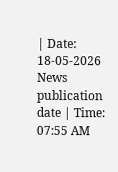| Date: 18-05-2026 News publication date | Time: 07:55 AM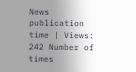News publication time | Views: 242 Number of times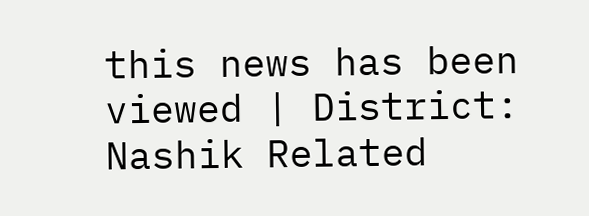this news has been viewed | District: Nashik Related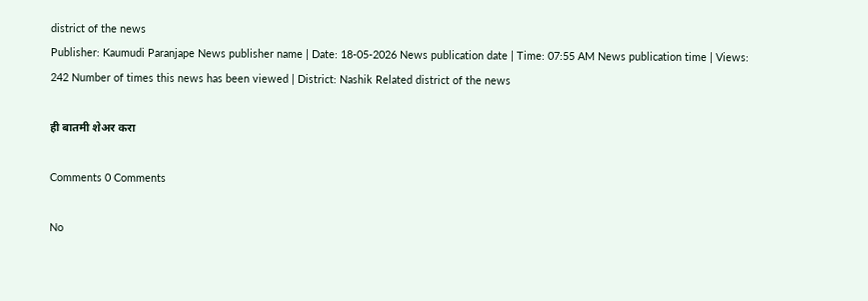district of the news
Publisher: Kaumudi Paranjape News publisher name | Date: 18-05-2026 News publication date | Time: 07:55 AM News publication time | Views: 242 Number of times this news has been viewed | District: Nashik Related district of the news

ही बातमी शेअर करा

Comments 0 Comments

No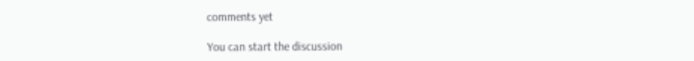comments yet

You can start the discussion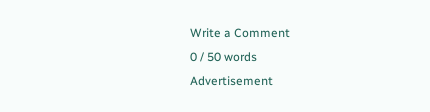Write a Comment
0 / 50 words
Advertisement